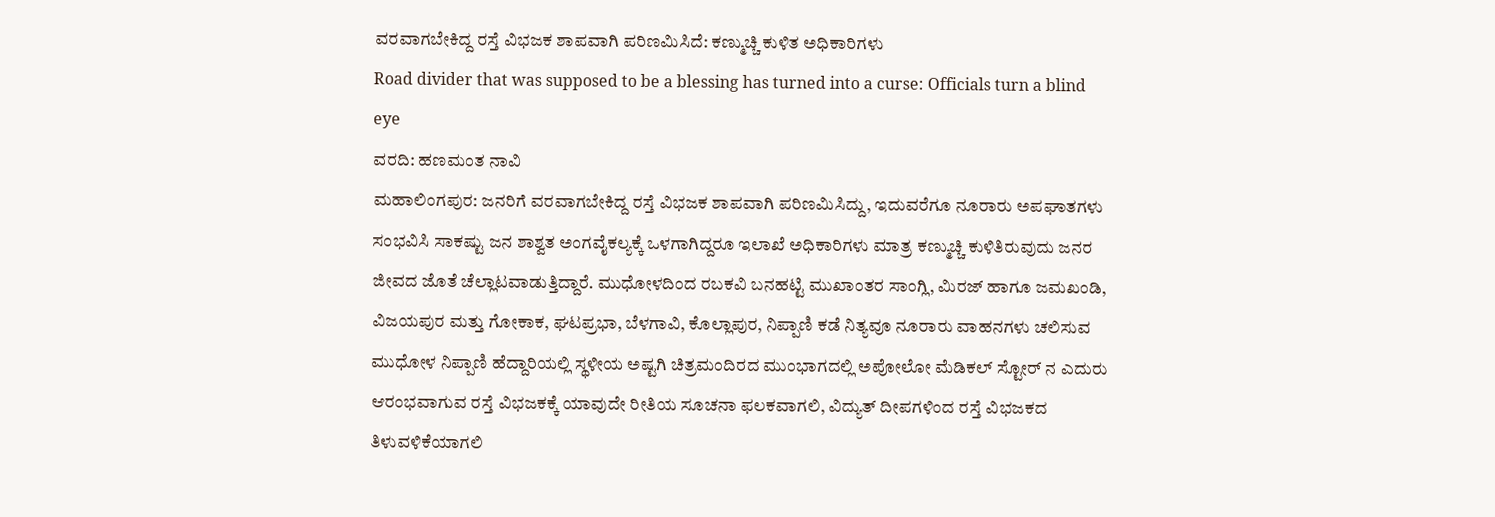ವರವಾಗಬೇಕಿದ್ದ ರಸ್ತೆ ವಿಭಜಕ ಶಾಪವಾಗಿ ಪರಿಣಮಿಸಿದೆ: ಕಣ್ಮುಚ್ಚಿ ಕುಳಿತ ಅಧಿಕಾರಿಗಳು
Road divider that was supposed to be a blessing has turned into a curse: Officials turn a blind eye
ವರದಿ: ಹಣಮಂತ ನಾವಿ
ಮಹಾಲಿಂಗಪುರ: ಜನರಿಗೆ ವರವಾಗಬೇಕಿದ್ದ ರಸ್ತೆ ವಿಭಜಕ ಶಾಪವಾಗಿ ಪರಿಣಮಿಸಿದ್ದು, ಇದುವರೆಗೂ ನೂರಾರು ಅಪಘಾತಗಳು ಸಂಭವಿಸಿ ಸಾಕಷ್ಟು ಜನ ಶಾಶ್ವತ ಅಂಗವೈಕಲ್ಯಕ್ಕೆ ಒಳಗಾಗಿದ್ದರೂ ಇಲಾಖೆ ಅಧಿಕಾರಿಗಳು ಮಾತ್ರ ಕಣ್ಮುಚ್ಚಿ ಕುಳಿತಿರುವುದು ಜನರ ಜೀವದ ಜೊತೆ ಚೆಲ್ಲಾಟವಾಡುತ್ತಿದ್ದಾರೆ. ಮುಧೋಳದಿಂದ ರಬಕವಿ ಬನಹಟ್ಟಿ ಮುಖಾಂತರ ಸಾಂಗ್ಲಿ, ಮಿರಜ್ ಹಾಗೂ ಜಮಖಂಡಿ, ವಿಜಯಪುರ ಮತ್ತು ಗೋಕಾಕ, ಘಟಪ್ರಭಾ, ಬೆಳಗಾವಿ, ಕೊಲ್ಲಾಪುರ, ನಿಪ್ಪಾಣಿ ಕಡೆ ನಿತ್ಯವೂ ನೂರಾರು ವಾಹನಗಳು ಚಲಿಸುವ ಮುಧೋಳ ನಿಪ್ಪಾಣಿ ಹೆದ್ದಾರಿಯಲ್ಲಿ ಸ್ಥಳೀಯ ಅಷ್ಟಗಿ ಚಿತ್ರಮಂದಿರದ ಮುಂಭಾಗದಲ್ಲಿ ಅಪೋಲೋ ಮೆಡಿಕಲ್ ಸ್ಟೋರ್ ನ ಎದುರು ಆರಂಭವಾಗುವ ರಸ್ತೆ ವಿಭಜಕಕ್ಕೆ ಯಾವುದೇ ರೀತಿಯ ಸೂಚನಾ ಫಲಕವಾಗಲಿ, ವಿದ್ಯುತ್ ದೀಪಗಳಿಂದ ರಸ್ತೆ ವಿಭಜಕದ ತಿಳುವಳಿಕೆಯಾಗಲಿ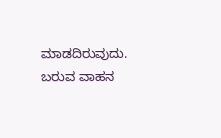ಮಾಡದಿರುವುದು.
ಬರುವ ವಾಹನ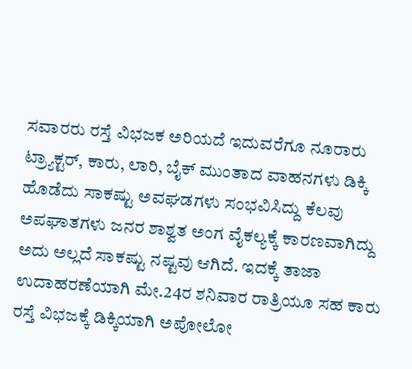ಸವಾರರು ರಸ್ತೆ ವಿಭಜಕ ಅರಿಯದೆ ಇದುವರೆಗೂ ನೂರಾರು ಟ್ರ್ಯಾಕ್ಟರ್, ಕಾರು, ಲಾರಿ, ಬೈಕ್ ಮುಂತಾದ ವಾಹನಗಳು ಡಿಕ್ಕಿ ಹೊಡೆದು ಸಾಕಷ್ಟು ಅವಘಡಗಳು ಸಂಭವಿಸಿದ್ದು ಕೆಲವು ಅಪಘಾತಗಳು ಜನರ ಶಾಶ್ವತ ಅಂಗ ವೈಕಲ್ಯಕ್ಕೆ ಕಾರಣವಾಗಿದ್ದು ಅದು ಅಲ್ಲದೆ ಸಾಕಷ್ಟು ನಷ್ಟವು ಆಗಿದೆ. ಇದಕ್ಕೆ ತಾಜಾ ಉದಾಹರಣೆಯಾಗಿ ಮೇ.24ರ ಶನಿವಾರ ರಾತ್ರಿಯೂ ಸಹ ಕಾರು ರಸ್ತೆ ವಿಭಜಕ್ಕೆ ಡಿಕ್ಕಿಯಾಗಿ ಅಪೋಲೋ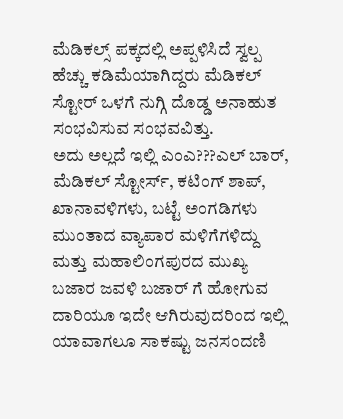ಮೆಡಿಕಲ್ಸ್ ಪಕ್ಕದಲ್ಲಿ ಅಪ್ಪಳಿಸಿದೆ ಸ್ವಲ್ಪ ಹೆಚ್ಚು ಕಡಿಮೆಯಾಗಿದ್ದರು ಮೆಡಿಕಲ್ ಸ್ಟೋರ್ ಒಳಗೆ ನುಗ್ಗಿ ದೊಡ್ಡ ಅನಾಹುತ ಸಂಭವಿಸುವ ಸಂಭವವಿತ್ತು.
ಅದು ಅಲ್ಲದೆ ಇಲ್ಲಿ ಎಂಎ???ಎಲ್ ಬಾರ್, ಮೆಡಿಕಲ್ ಸ್ಟೋರ್ಸ್, ಕಟಿಂಗ್ ಶಾಪ್, ಖಾನಾವಳಿಗಳು, ಬಟ್ಟೆ ಅಂಗಡಿಗಳು ಮುಂತಾದ ವ್ಯಾಪಾರ ಮಳಿಗೆಗಳಿದ್ದು ಮತ್ತು ಮಹಾಲಿಂಗಪುರದ ಮುಖ್ಯ ಬಜಾರ ಜವಳಿ ಬಜಾರ್ ಗೆ ಹೋಗುವ ದಾರಿಯೂ ಇದೇ ಆಗಿರುವುದರಿಂದ ಇಲ್ಲಿ ಯಾವಾಗಲೂ ಸಾಕಷ್ಟು ಜನಸಂದಣಿ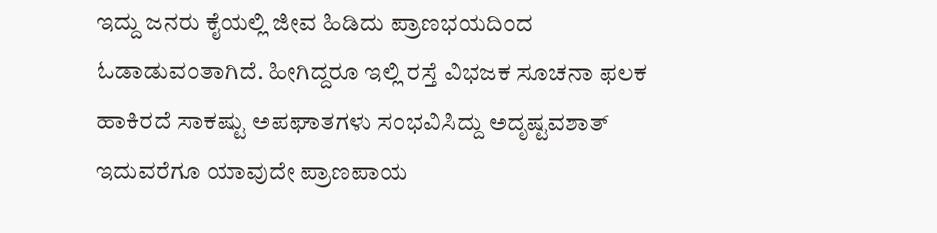ಇದ್ದು ಜನರು ಕೈಯಲ್ಲಿ ಜೀವ ಹಿಡಿದು ಪ್ರಾಣಭಯದಿಂದ ಓಡಾಡುವಂತಾಗಿದೆ. ಹೀಗಿದ್ದರೂ ಇಲ್ಲಿ ರಸ್ತೆ ವಿಭಜಕ ಸೂಚನಾ ಫಲಕ ಹಾಕಿರದೆ ಸಾಕಷ್ಟು ಅಪಘಾತಗಳು ಸಂಭವಿಸಿದ್ದು ಅದೃಷ್ಟವಶಾತ್ ಇದುವರೆಗೂ ಯಾವುದೇ ಪ್ರಾಣಪಾಯ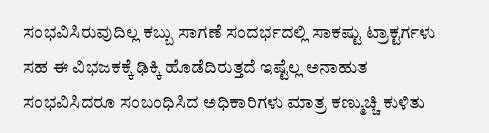ಸಂಭವಿಸಿರುವುದಿಲ್ಲ ಕಬ್ಬು ಸಾಗಣೆ ಸಂದರ್ಭದಲ್ಲಿ ಸಾಕಷ್ಟು ಟ್ರಾಕ್ಟರ್ಗಳು ಸಹ ಈ ವಿಭಜಕಕ್ಕೆ ಢಿಕ್ಕಿ ಹೊಡೆದಿರುತ್ತದೆ ಇಷ್ಟೆಲ್ಲ ಅನಾಹುತ ಸಂಭವಿಸಿದರೂ ಸಂಬಂಧಿಸಿದ ಅಧಿಕಾರಿಗಳು ಮಾತ್ರ ಕಣ್ಮುಚ್ಚಿ ಕುಳಿತು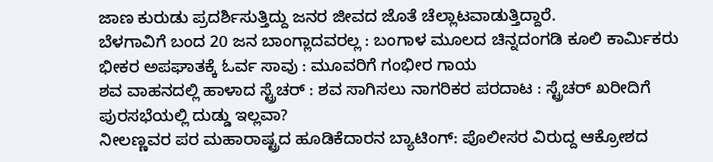ಜಾಣ ಕುರುಡು ಪ್ರದರ್ಶಿಸುತ್ತಿದ್ದು ಜನರ ಜೀವದ ಜೊತೆ ಚೆಲ್ಲಾಟವಾಡುತ್ತಿದ್ದಾರೆ.
ಬೆಳಗಾವಿಗೆ ಬಂದ 20 ಜನ ಬಾಂಗ್ಲಾದವರಲ್ಲ : ಬಂಗಾಳ ಮೂಲದ ಚಿನ್ನದಂಗಡಿ ಕೂಲಿ ಕಾರ್ಮಿಕರು
ಭೀಕರ ಅಪಘಾತಕ್ಕೆ ಓರ್ವ ಸಾವು : ಮೂವರಿಗೆ ಗಂಭೀರ ಗಾಯ
ಶವ ವಾಹನದಲ್ಲಿ ಹಾಳಾದ ಸ್ಟ್ರೆಚರ್ : ಶವ ಸಾಗಿಸಲು ನಾಗರಿಕರ ಪರದಾಟ : ಸ್ಟ್ರೆಚರ್ ಖರೀದಿಗೆ ಪುರಸಭೆಯಲ್ಲಿ ದುಡ್ಡು ಇಲ್ಲವಾ?
ನೀಲಣ್ಣವರ ಪರ ಮಹಾರಾಷ್ಟ್ರದ ಹೂಡಿಕೆದಾರನ ಬ್ಯಾಟಿಂಗ್: ಪೊಲೀಸರ ವಿರುದ್ದ ಆಕ್ರೋಶದ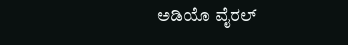ಅಡಿಯೊ ವೈರಲ್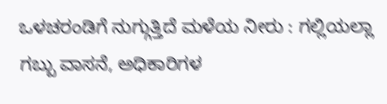ಒಳಚರಂಡಿಗೆ ನುಗ್ಗುತ್ತಿದೆ ಮಳೆಯ ನೀರು : ಗಲ್ಲಿಯಲ್ಲಾ ಗಬ್ಬು ವಾಸನೆ, ಅಧಿಕಾರಿಗಳ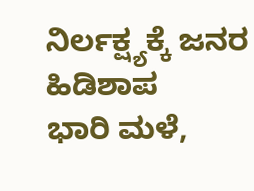ನಿರ್ಲಕ್ಷ್ಯಕ್ಕೆ ಜನರ ಹಿಡಿಶಾಪ
ಭಾರಿ ಮಳೆ,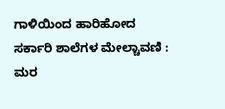ಗಾಳಿಯಿಂದ ಹಾರಿಹೋದ ಸರ್ಕಾರಿ ಶಾಲೆಗಳ ಮೇಲ್ಚಾವಣಿ : ಮರ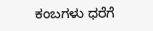ಕಂಬಗಳು ಧರೆಗೆ